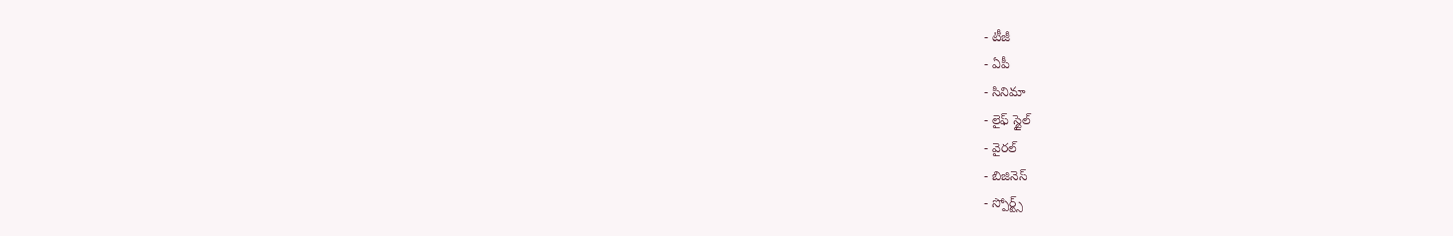- టీజీ
- ఏపీ
- సినిమా
- లైఫ్ స్టైల్
- వైరల్
- బిజినెస్
- స్పోర్ట్స్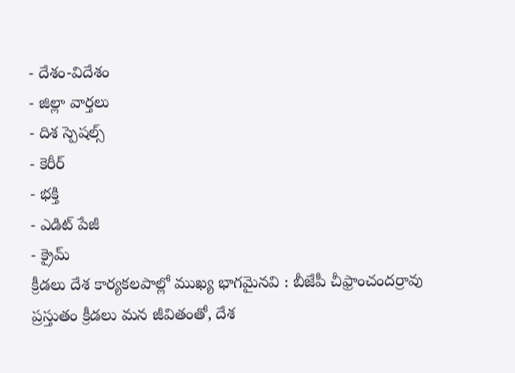- దేశం-విదేశం
- జిల్లా వార్తలు
- దిశ స్పెషల్స్
- కెరీర్
- భక్తి
- ఎడిట్ పేజీ
- క్రైమ్
క్రీడలు దేశ కార్యకలపాల్లో ముఖ్య భాగమైనవి : బీజేపీ చీఫ్రాంచందర్రావు
ప్రస్తుతం క్రీడలు మన జీవితంతో, దేశ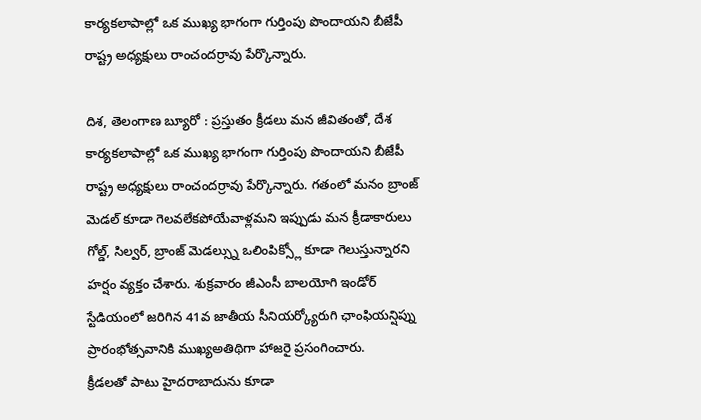కార్యకలాపాల్లో ఒక ముఖ్య భాగంగా గుర్తింపు పొందాయని బీజేపీ రాష్ట్ర అధ్యక్షులు రాంచందర్రావు పేర్కొన్నారు.

దిశ, తెలంగాణ బ్యూరో : ప్రస్తుతం క్రీడలు మన జీవితంతో, దేశ కార్యకలాపాల్లో ఒక ముఖ్య భాగంగా గుర్తింపు పొందాయని బీజేపీ రాష్ట్ర అధ్యక్షులు రాంచందర్రావు పేర్కొన్నారు. గతంలో మనం బ్రాంజ్ మెడల్ కూడా గెలవలేకపోయేవాళ్లమని ఇప్పుడు మన క్రీడాకారులు గోల్డ్, సిల్వర్, బ్రాంజ్ మెడల్స్ను ఒలింపిక్స్లో కూడా గెలుస్తున్నారని హర్షం వ్యక్తం చేశారు. శుక్రవారం జీఎంసీ బాలయోగి ఇండోర్ స్టేడియంలో జరిగిన 41వ జాతీయ సీనియర్క్యోరుగి ఛాంఫియన్షిప్ను ప్రారంభోత్సవానికి ముఖ్యఅతిథిగా హాజరై ప్రసంగించారు.
క్రీడలతో పాటు హైదరాబాదును కూడా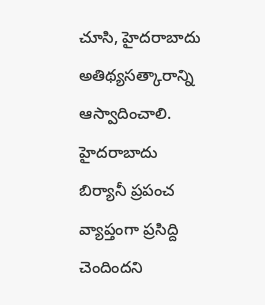చూసి, హైదరాబాదు అతిథ్యసత్కారాన్ని ఆస్వాదించాలి. హైదరాబాదు బిర్యానీ ప్రపంచ వ్యాప్తంగా ప్రసిద్ది చెందిందని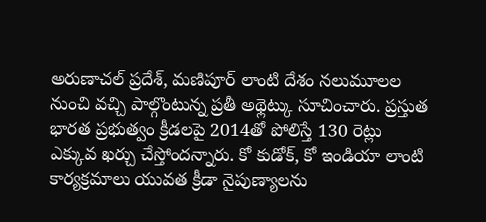అరుణాచల్ ప్రదేశ్, మణిపూర్ లాంటి దేశం నలుమూలల నుంచి వచ్చి పాల్గొంటున్న ప్రతీ అథ్లెట్కు సూచించారు. ప్రస్తుత భారత ప్రభుత్వం క్రీడలపై 2014తో పోలిస్తే 130 రెట్లు ఎక్కువ ఖర్చు చేస్తోందన్నారు. కో కుడోక్, కో ఇండియా లాంటి కార్యక్రమాలు యువత క్రీడా నైపుణ్యాలను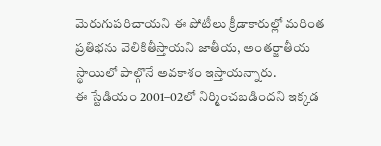మెరుగుపరిచాయని ఈ పోటీలు క్రీడాకారుల్లో మరింత ప్రతిభను వెలికితీస్తాయని జాతీయ, అంతర్జాతీయ స్థాయిలో పాల్గొనే అవకాశం ఇస్తాయన్నారు.
ఈ స్టేడియం 2001–02లో నిర్మించబడిందని ఇక్కడ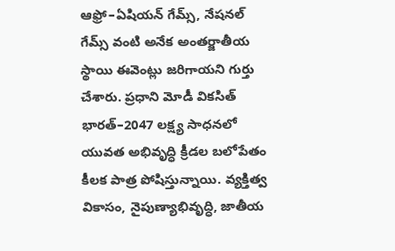ఆఫ్రో–ఏషియన్ గేమ్స్, నేషనల్ గేమ్స్ వంటి అనేక అంతర్జాతీయ స్థాయి ఈవెంట్లు జరిగాయని గుర్తు చేశారు. ప్రధాని మోడీ వికసిత్ భారత్–2047 లక్ష్య సాధనలో యువత అభివృద్ధి క్రీడల బలోపేతం కీలక పాత్ర పోషిస్తున్నాయి. వ్యక్తిత్వ వికాసం, నైపుణ్యాభివృద్ధి, జాతీయ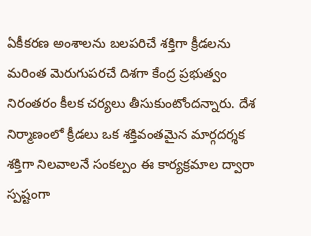ఏకీకరణ అంశాలను బలపరిచే శక్తిగా క్రీడలను మరింత మెరుగుపరచే దిశగా కేంద్ర ప్రభుత్వం నిరంతరం కీలక చర్యలు తీసుకుంటోందన్నారు. దేశ నిర్మాణంలో క్రీడలు ఒక శక్తివంతమైన మార్గదర్శక శక్తిగా నిలవాలనే సంకల్పం ఈ కార్యక్రమాల ద్వారా స్పష్టంగా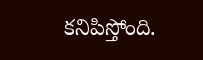కనిపిస్తోంది.